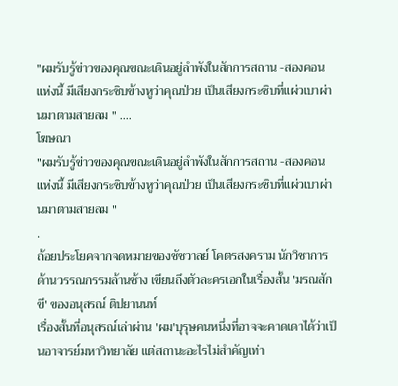"ผมรับรู้ข่าวของคุณขณะเดินอยู่ลำพังในสักการสถาน -สองคอนแห่งนี้ มีเสียงกระซิบข้างหูว่าคุณป่วย เป็นเสียงกระซิบที่แผ่วเบาผ่านมาตามสายลม " ....
โฆษณา
"ผมรับรู้ข่าวของคุณขณะเดินอยู่ลำพังในสักการสถาน -สองคอนแห่งนี้ มีเสียงกระซิบข้างหูว่าคุณป่วย เป็นเสียงกระซิบที่แผ่วเบาผ่านมาตามสายลม "
.
ถ้อยประโยคจากจดหมายของชัชวาลย์ โคตรสงคราม นักวิชาการด้านวรรณกรรมล้านช้าง เขียนถึงตัวละครเอกในเรื่องสั้น 'มรณสักขี' ของอนุสรณ์ ติปยานนท์
เรื่องสั้นที่อนุสรณ์เล่าผ่าน 'ผม'บุรุษคนหนึ่งที่อาจจะคาดเดาได้ว่าเป็นอาจารย์มหาวิทยาลัย แต่สถานะอะไรไม่สำคัญเท่า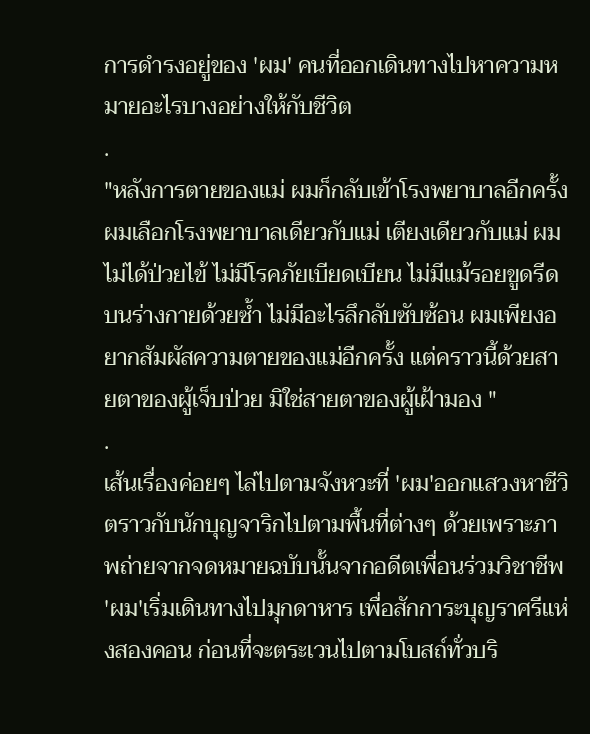การดำรงอยู่ของ 'ผม' คนที่ออกเดินทางไปหาความหมายอะไรบางอย่างให้กับชีวิต
.
"หลังการตายของแม่ ผมก็กลับเข้าโรงพยาบาลอีกครั้ง ผมเลือกโรงพยาบาลเดียวกับแม่ เตียงเดียวกับแม่ ผมไม่ได้ป่วยไข้ ไม่มีโรคภัยเบียดเบียน ไม่มีแม้รอยขูดรีดบนร่างกายด้วยซ้ำ ไม่มีอะไรลึกลับซับซ้อน ผมเพียงอยากสัมผัสความตายของแม่อีกครั้ง แต่คราวนี้ด้วยสายตาของผู้เจ็บป่วย มิใช่สายตาของผู้เฝ้ามอง "
.
เส้นเรื่องค่อยๆ ไล่ไปตามจังหวะที่ 'ผม'ออกแสวงหาชีวิตราวกับนักบุญจาริกไปตามพื้นที่ต่างๆ ด้วยเพราะภาพถ่ายจากจดหมายฉบับนั้นจากอดีตเพื่อนร่วมวิชาชีพ 'ผม'เริ่มเดินทางไปมุกดาหาร เพื่อสักการะบุญราศรีแห่งสองคอน ก่อนที่จะตระเวนไปตามโบสถ์ทั่วบริ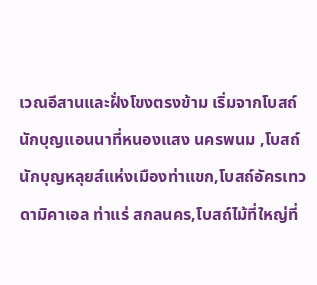เวณอีสานและฝั่งโขงตรงข้าม เริ่มจากโบสถ์นักบุญแอนนาที่หนองแสง นครพนม ,โบสถ์นักบุญหลุยส์แห่งเมืองท่าแขก,โบสถ์อัครเทวดามิคาเอล ท่าแร่ สกลนคร,โบสถ์ไม้ที่ใหญ่ที่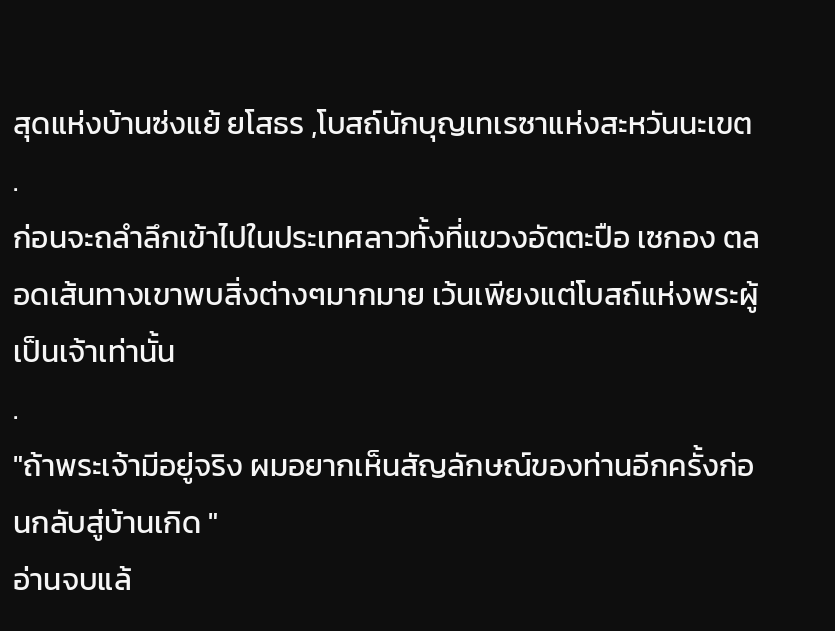สุดแห่งบ้านซ่งแย้ ยโสธร ,โบสถ์นักบุญเทเรซาแห่งสะหวันนะเขต
.
ก่อนจะถลำลึกเข้าไปในประเทศลาวทั้งที่แขวงอัตตะปือ เซกอง ตลอดเส้นทางเขาพบสิ่งต่างๆมากมาย เว้นเพียงแต่โบสถ์แห่งพระผู้เป็นเจ้าเท่านั้น
.
"ถ้าพระเจ้ามีอยู่จริง ผมอยากเห็นสัญลักษณ์ของท่านอีกครั้งก่อนกลับสู่บ้านเกิด "
อ่านจบแล้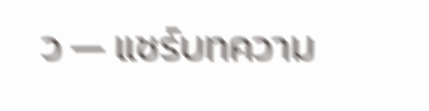ว — แชร์บทความ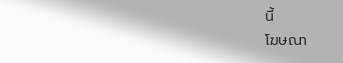นี้
โฆษณา